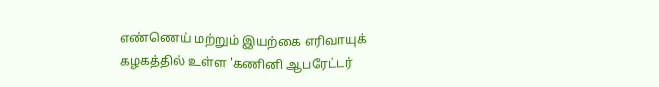எண்ணெய் மற்றும் இயற்கை எரிவாயுக் கழகத்தில் உள்ள 'கணினி ஆபரேட்டர்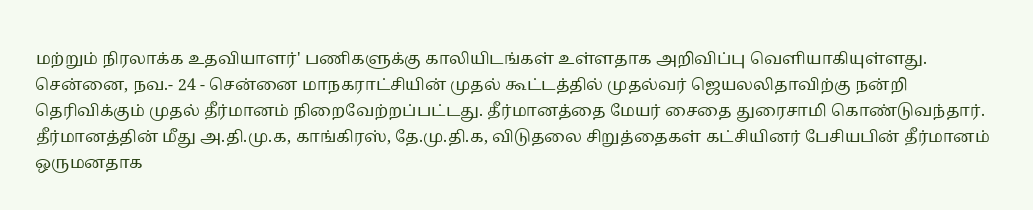மற்றும் நிரலாக்க உதவியாளர்' பணிகளுக்கு காலியிடங்கள் உள்ளதாக அறிவிப்பு வெளியாகியுள்ளது.
சென்னை, நவ.- 24 - சென்னை மாநகராட்சியின் முதல் கூட்டத்தில் முதல்வர் ஜெயலலிதாவிற்கு நன்றி தெரிவிக்கும் முதல் தீர்மானம் நிறைவேற்றப்பட்டது. தீர்மானத்தை மேயர் சைதை துரைசாமி கொண்டுவந்தார். தீர்மானத்தின் மீது அ.தி.மு.க, காங்கிரஸ், தே.மு.தி.க, விடுதலை சிறுத்தைகள் கட்சியினர் பேசியபின் தீர்மானம் ஒருமனதாக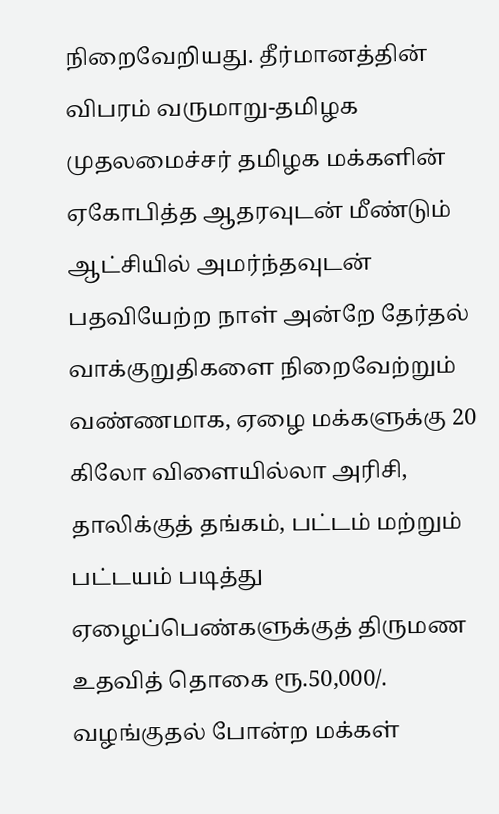நிறைவேறியது. தீர்மானத்தின் விபரம் வருமாறு-தமிழக முதலமைச்சர் தமிழக மக்களின் ஏகோபித்த ஆதரவுடன் மீண்டும் ஆட்சியில் அமர்ந்தவுடன் பதவியேற்ற நாள் அன்றே தேர்தல் வாக்குறுதிகளை நிறைவேற்றும் வண்ணமாக, ஏழை மக்களுக்கு 20 கிலோ விளையில்லா அரிசி, தாலிக்குத் தங்கம், பட்டம் மற்றும் பட்டயம் படித்து ஏழைப்பெண்களுக்குத் திருமண உதவித் தொகை ரூ.50,000/. வழங்குதல் போன்ற மக்கள்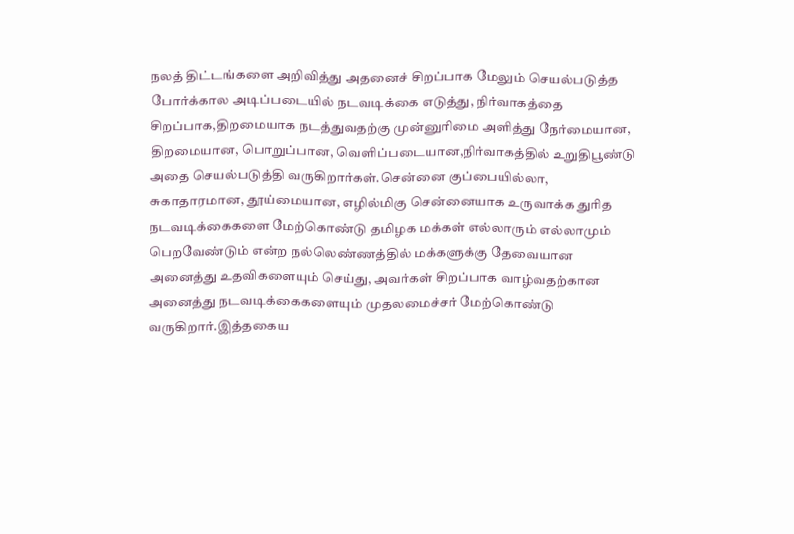நலத் திட்டங்களை அறிவித்து அதனைச் சிறப்பாக மேலும் செயல்படுத்த போர்க்கால அடிப்படையில் நடவடிக்கை எடுத்து, நிர்வாகத்தை சிறப்பாக,திறமையாக நடத்துவதற்கு முன்னுரிமை அளித்து நேர்மையான, திறமையான, பொறுப்பான, வெளிப்படையான,நிர்வாகத்தில் உறுதிபூண்டு அதை செயல்படுத்தி வருகிறார்கள்.சென்னை குப்பையில்லா, சுகாதாரமான, தூய்மையான, எழில்மிகு சென்னையாக உருவாக்க துரித நடவடிக்கைகளை மேற்கொண்டு தமிழக மக்கள் எல்லாரும் எல்லாமும் பெறவேண்டும் என்ற நல்லெண்ணத்தில் மக்களுக்கு தேவையான அனைத்து உதவிகளையும் செய்து, அவர்கள் சிறப்பாக வாழ்வதற்கான அனைத்து நடவடிக்கைகளையும் முதலமைச்சர் மேற்கொண்டு வருகிறார்.இத்தகைய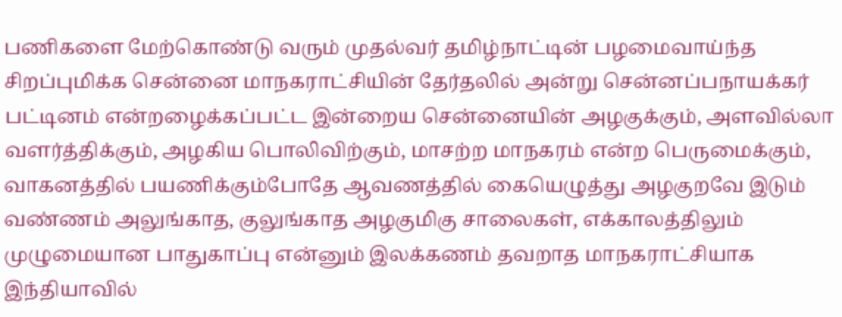பணிகளை மேற்கொண்டு வரும் முதல்வர் தமிழ்நாட்டின் பழமைவாய்ந்த சிறப்புமிக்க சென்னை மாநகராட்சியின் தேர்தலில் அன்று சென்னப்பநாயக்கர் பட்டினம் என்றழைக்கப்பட்ட இன்றைய சென்னையின் அழகுக்கும், அளவில்லா வளர்த்திக்கும், அழகிய பொலிவிற்கும், மாசற்ற மாநகரம் என்ற பெருமைக்கும், வாகனத்தில் பயணிக்கும்போதே ஆவணத்தில் கையெழுத்து அழகுறவே இடும் வண்ணம் அலுங்காத, குலுங்காத அழகுமிகு சாலைகள், எக்காலத்திலும் முழுமையான பாதுகாப்பு என்னும் இலக்கணம் தவறாத மாநகராட்சியாக இந்தியாவில்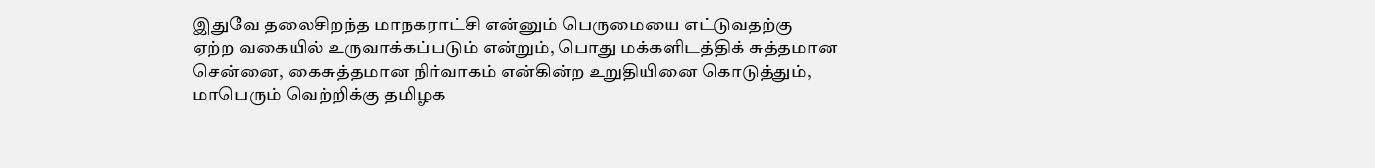இதுவே தலைசிறந்த மாநகராட்சி என்னும் பெருமையை எட்டுவதற்கு ஏற்ற வகையில் உருவாக்கப்படும் என்றும், பொது மக்களிடத்திக் சுத்தமான சென்னை, கைசுத்தமான நிர்வாகம் என்கின்ற உறுதியினை கொடுத்தும், மாபெரும் வெற்றிக்கு தமிழக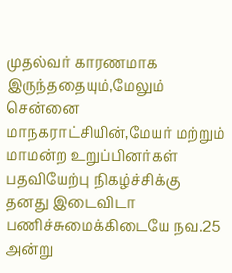முதல்வர் காரணமாக இருந்ததையும்,மேலும் சென்னை மாநகராட்சியின்,மேயர் மற்றும் மாமன்ற உறுப்பினர்கள் பதவியேற்பு நிகழ்ச்சிக்கு தனது இடைவிடா பணிச்சுமைக்கிடையே நவ.25 அன்று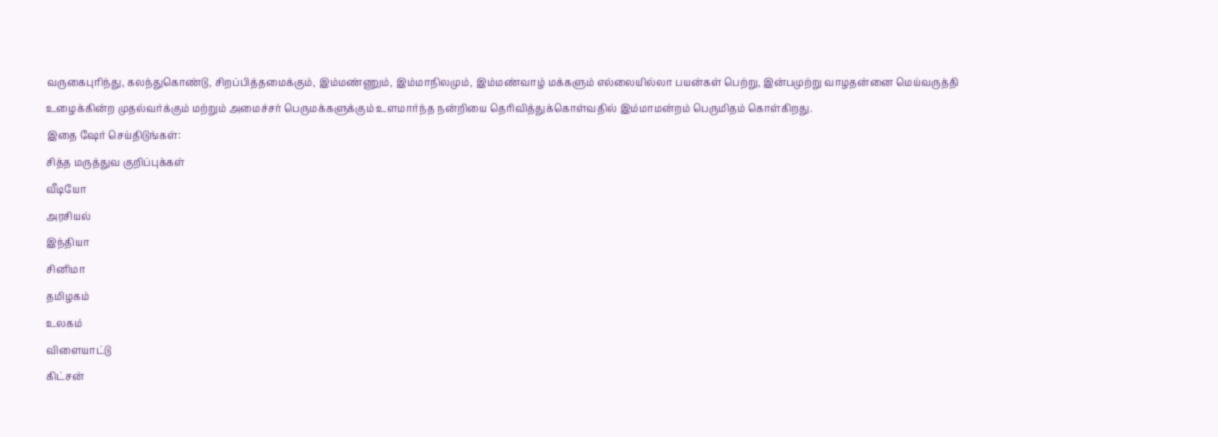வருகைபுரிந்து, கலந்துகொண்டு, சிறப்பித்தமைக்கும், இம்மண்ணும், இம்மாநிலமும், இம்மண்வாழ் மக்களும் எல்லையில்லா பயன்கள் பெற்று, இன்பமுற்று வாழதன்னை மெய்வருத்தி உழைக்கின்ற முதல்வர்க்கும் மற்றும் அமைச்சர் பெருமக்களுக்கும் உளமார்ந்த நன்றியை தெரிவித்துக்கொள்வதில் இம்மாமன்றம் பெருமிதம் கொள்கிறது.
இதை ஷேர் செய்திடுங்கள்:
சித்த மருத்துவ குறிப்புக்கள்
வீடியோ
அரசியல்
இந்தியா
சினிமா
தமிழகம்
உலகம்
விளையாட்டு
கிட்சன்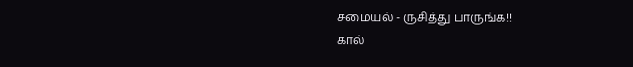சமையல் - ருசித்து பாருங்க!!
கால்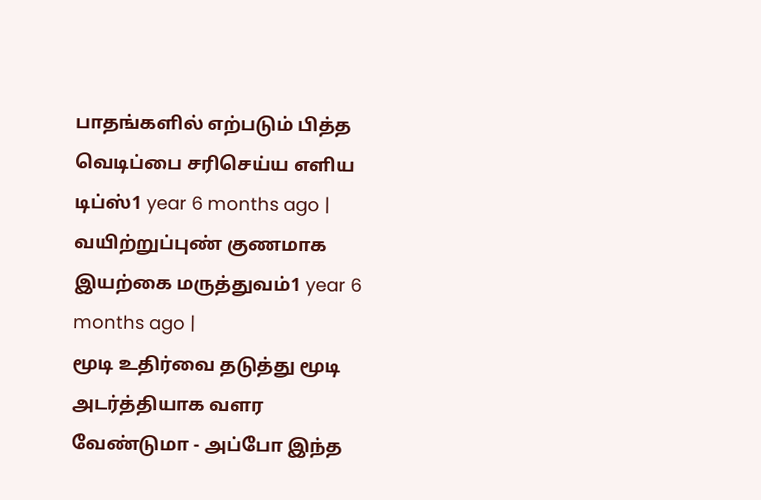பாதங்களில் எற்படும் பித்த வெடிப்பை சரிசெய்ய எளிய டிப்ஸ்1 year 6 months ago |
வயிற்றுப்புண் குணமாக இயற்கை மருத்துவம்1 year 6 months ago |
மூடி உதிர்வை தடுத்து மூடி அடர்த்தியாக வளர வேண்டுமா - அப்போ இந்த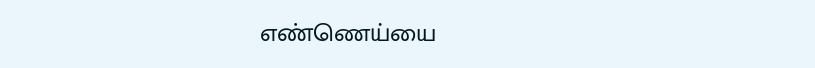எண்ணெய்யை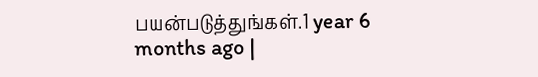பயன்படுத்துங்கள்.1 year 6 months ago |